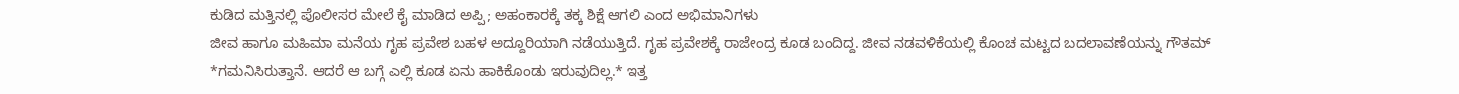ಕುಡಿದ ಮತ್ತಿನಲ್ಲಿ ಪೊಲೀಸರ ಮೇಲೆ ಕೈ ಮಾಡಿದ ಅಪ್ಪಿ; ಅಹಂಕಾರಕ್ಕೆ ತಕ್ಕ ಶಿಕ್ಷೆ ಆಗಲಿ ಎಂದ ಅಭಿಮಾನಿಗಳು
ಜೀವ ಹಾಗೂ ಮಹಿಮಾ ಮನೆಯ ಗೃಹ ಪ್ರವೇಶ ಬಹಳ ಅದ್ದೂರಿಯಾಗಿ ನಡೆಯುತ್ತಿದೆ. ಗೃಹ ಪ್ರವೇಶಕ್ಕೆ ರಾಜೇಂದ್ರ ಕೂಡ ಬಂದಿದ್ದ. ಜೀವ ನಡವಳಿಕೆಯಲ್ಲಿ ಕೊಂಚ ಮಟ್ಟದ ಬದಲಾವಣೆಯನ್ನು ಗೌತಮ್ *ಗಮನಿಸಿರುತ್ತಾನೆ. ಆದರೆ ಆ ಬಗ್ಗೆ ಎಲ್ಲಿ ಕೂಡ ಏನು ಹಾಕಿಕೊಂಡು ಇರುವುದಿಲ್ಲ.* ಇತ್ತ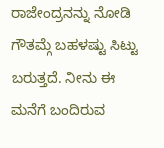ರಾಜೇಂದ್ರನನ್ನು ನೋಡಿ ಗೌತಮ್ಗೆ ಬಹಳಷ್ಟು ಸಿಟ್ಟು ಬರುತ್ತದೆ. ನೀನು ಈ ಮನೆಗೆ ಬಂದಿರುವ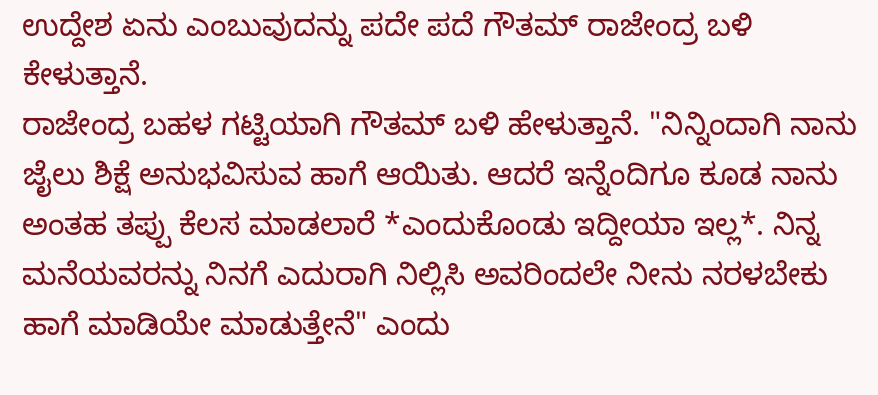ಉದ್ದೇಶ ಏನು ಎಂಬುವುದನ್ನು ಪದೇ ಪದೆ ಗೌತಮ್ ರಾಜೇಂದ್ರ ಬಳಿ ಕೇಳುತ್ತಾನೆ.
ರಾಜೇಂದ್ರ ಬಹಳ ಗಟ್ಟಿಯಾಗಿ ಗೌತಮ್ ಬಳಿ ಹೇಳುತ್ತಾನೆ. "ನಿನ್ನಿಂದಾಗಿ ನಾನು ಜೈಲು ಶಿಕ್ಷೆ ಅನುಭವಿಸುವ ಹಾಗೆ ಆಯಿತು. ಆದರೆ ಇನ್ನೆಂದಿಗೂ ಕೂಡ ನಾನು ಅಂತಹ ತಪ್ಪು ಕೆಲಸ ಮಾಡಲಾರೆ *ಎಂದುಕೊಂಡು ಇದ್ದೀಯಾ ಇಲ್ಲ*. ನಿನ್ನ ಮನೆಯವರನ್ನು ನಿನಗೆ ಎದುರಾಗಿ ನಿಲ್ಲಿಸಿ ಅವರಿಂದಲೇ ನೀನು ನರಳಬೇಕು ಹಾಗೆ ಮಾಡಿಯೇ ಮಾಡುತ್ತೇನೆ" ಎಂದು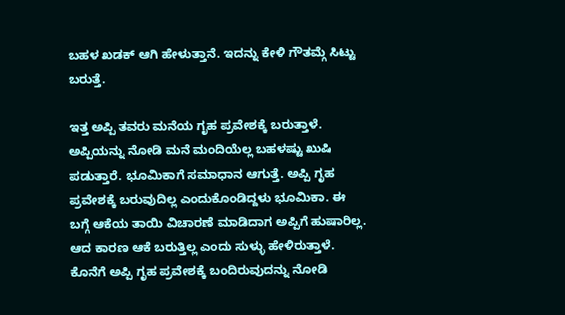ಬಹಳ ಖಡಕ್ ಆಗಿ ಹೇಳುತ್ತಾನೆ. ಇದನ್ನು ಕೇಳಿ ಗೌತಮ್ಗೆ ಸಿಟ್ಟು ಬರುತ್ತೆ.

ಇತ್ತ ಅಪ್ಪಿ ತವರು ಮನೆಯ ಗೃಹ ಪ್ರವೇಶಕ್ಕೆ ಬರುತ್ತಾಳೆ. ಅಪ್ಪಿಯನ್ನು ನೋಡಿ ಮನೆ ಮಂದಿಯೆಲ್ಲ ಬಹಳಷ್ಟು ಖುಷಿ ಪಡುತ್ತಾರೆ. ಭೂಮಿಕಾಗೆ ಸಮಾಧಾನ ಆಗುತ್ತೆ. ಅಪ್ಪಿ ಗೃಹ ಪ್ರವೇಶಕ್ಕೆ ಬರುವುದಿಲ್ಲ ಎಂದುಕೊಂಡಿದ್ದಳು ಭೂಮಿಕಾ. ಈ ಬಗ್ಗೆ ಆಕೆಯ ತಾಯಿ ವಿಚಾರಣೆ ಮಾಡಿದಾಗ ಅಪ್ಪಿಗೆ ಹುಷಾರಿಲ್ಲ. ಆದ ಕಾರಣ ಆಕೆ ಬರುತ್ತಿಲ್ಲ ಎಂದು ಸುಳ್ಳು ಹೇಳಿರುತ್ತಾಳೆ.
ಕೊನೆಗೆ ಅಪ್ಪಿ ಗೃಹ ಪ್ರವೇಶಕ್ಕೆ ಬಂದಿರುವುದನ್ನು ನೋಡಿ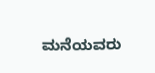ಮನೆಯವರು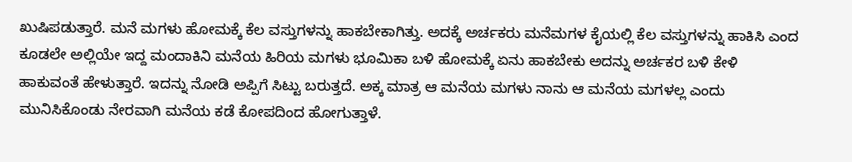ಖುಷಿಪಡುತ್ತಾರೆ. ಮನೆ ಮಗಳು ಹೋಮಕ್ಕೆ ಕೆಲ ವಸ್ತುಗಳನ್ನು ಹಾಕಬೇಕಾಗಿತ್ತು. ಅದಕ್ಕೆ ಅರ್ಚಕರು ಮನೆಮಗಳ ಕೈಯಲ್ಲಿ ಕೆಲ ವಸ್ತುಗಳನ್ನು ಹಾಕಿಸಿ ಎಂದ ಕೂಡಲೇ ಅಲ್ಲಿಯೇ ಇದ್ದ ಮಂದಾಕಿನಿ ಮನೆಯ ಹಿರಿಯ ಮಗಳು ಭೂಮಿಕಾ ಬಳಿ ಹೋಮಕ್ಕೆ ಏನು ಹಾಕಬೇಕು ಅದನ್ನು ಅರ್ಚಕರ ಬಳಿ ಕೇಳಿ ಹಾಕುವಂತೆ ಹೇಳುತ್ತಾರೆ. ಇದನ್ನು ನೋಡಿ ಅಪ್ಪಿಗೆ ಸಿಟ್ಟು ಬರುತ್ತದೆ. ಅಕ್ಕ ಮಾತ್ರ ಆ ಮನೆಯ ಮಗಳು ನಾನು ಆ ಮನೆಯ ಮಗಳಲ್ಲ ಎಂದು ಮುನಿಸಿಕೊಂಡು ನೇರವಾಗಿ ಮನೆಯ ಕಡೆ ಕೋಪದಿಂದ ಹೋಗುತ್ತಾಳೆ.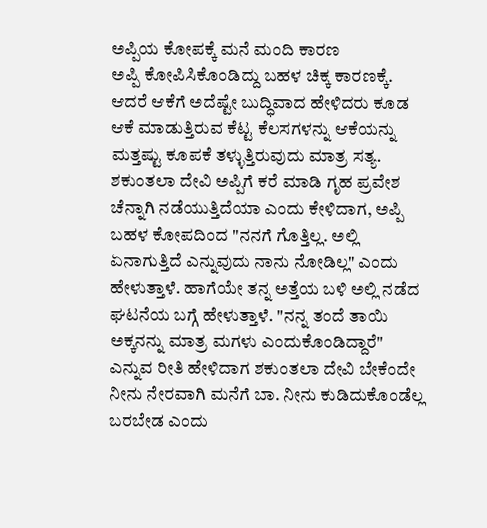ಅಪ್ಪಿಯ ಕೋಪಕ್ಕೆ ಮನೆ ಮಂದಿ ಕಾರಣ
ಅಪ್ಪಿ ಕೋಪಿಸಿಕೊಂಡಿದ್ದು ಬಹಳ ಚಿಕ್ಕ ಕಾರಣಕ್ಕೆ. ಆದರೆ ಆಕೆಗೆ ಅದೆಷ್ಟೇ ಬುದ್ಧಿವಾದ ಹೇಳಿದರು ಕೂಡ ಆಕೆ ಮಾಡುತ್ತಿರುವ ಕೆಟ್ಟ ಕೆಲಸಗಳನ್ನು ಆಕೆಯನ್ನು ಮತ್ತಷ್ಟು ಕೂಪಕೆ ತಳ್ಳುತ್ತಿರುವುದು ಮಾತ್ರ ಸತ್ಯ. ಶಕುಂತಲಾ ದೇವಿ ಅಪ್ಪಿಗೆ ಕರೆ ಮಾಡಿ ಗೃಹ ಪ್ರವೇಶ ಚೆನ್ನಾಗಿ ನಡೆಯುತ್ತಿದೆಯಾ ಎಂದು ಕೇಳಿದಾಗ, ಅಪ್ಪಿ ಬಹಳ ಕೋಪದಿಂದ "ನನಗೆ ಗೊತ್ತಿಲ್ಲ. ಅಲ್ಲಿ ಏನಾಗುತ್ತಿದೆ ಎನ್ನುವುದು ನಾನು ನೋಡಿಲ್ಲ" ಎಂದು ಹೇಳುತ್ತಾಳೆ. ಹಾಗೆಯೇ ತನ್ನ ಅತ್ತೆಯ ಬಳಿ ಅಲ್ಲಿ ನಡೆದ ಘಟನೆಯ ಬಗ್ಗೆ ಹೇಳುತ್ತಾಳೆ. "ನನ್ನ ತಂದೆ ತಾಯಿ ಅಕ್ಕನನ್ನು ಮಾತ್ರ ಮಗಳು ಎಂದುಕೊಂಡಿದ್ದಾರೆ" ಎನ್ನುವ ರೀತಿ ಹೇಳಿದಾಗ ಶಕುಂತಲಾ ದೇವಿ ಬೇಕೆಂದೇ ನೀನು ನೇರವಾಗಿ ಮನೆಗೆ ಬಾ. ನೀನು ಕುಡಿದುಕೊಂಡೆಲ್ಲ ಬರಬೇಡ ಎಂದು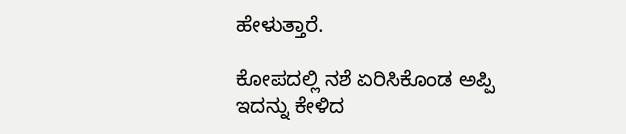ಹೇಳುತ್ತಾರೆ.

ಕೋಪದಲ್ಲಿ ನಶೆ ಏರಿಸಿಕೊಂಡ ಅಪ್ಪಿ
ಇದನ್ನು ಕೇಳಿದ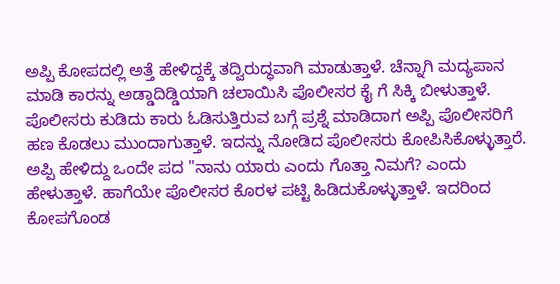ಅಪ್ಪಿ ಕೋಪದಲ್ಲಿ ಅತ್ತೆ ಹೇಳಿದ್ದಕ್ಕೆ ತದ್ವಿರುದ್ಧವಾಗಿ ಮಾಡುತ್ತಾಳೆ. ಚೆನ್ನಾಗಿ ಮದ್ಯಪಾನ ಮಾಡಿ ಕಾರನ್ನು ಅಡ್ಡಾದಿಡ್ಡಿಯಾಗಿ ಚಲಾಯಿಸಿ ಪೊಲೀಸರ ಕೈ ಗೆ ಸಿಕ್ಕಿ ಬೀಳುತ್ತಾಳೆ. ಪೊಲೀಸರು ಕುಡಿದು ಕಾರು ಓಡಿಸುತ್ತಿರುವ ಬಗ್ಗೆ ಪ್ರಶ್ನೆ ಮಾಡಿದಾಗ ಅಪ್ಪಿ ಪೊಲೀಸರಿಗೆ ಹಣ ಕೊಡಲು ಮುಂದಾಗುತ್ತಾಳೆ. ಇದನ್ನು ನೋಡಿದ ಪೊಲೀಸರು ಕೋಪಿಸಿಕೊಳ್ಳುತ್ತಾರೆ. ಅಪ್ಪಿ ಹೇಳಿದ್ದು ಒಂದೇ ಪದ "ನಾನು ಯಾರು ಎಂದು ಗೊತ್ತಾ ನಿಮಗೆ? ಎಂದು ಹೇಳುತ್ತಾಳೆ. ಹಾಗೆಯೇ ಪೊಲೀಸರ ಕೊರಳ ಪಟ್ಟಿ ಹಿಡಿದುಕೊಳ್ಳುತ್ತಾಳೆ. ಇದರಿಂದ ಕೋಪಗೊಂಡ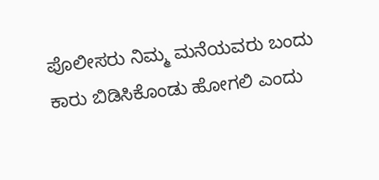ಪೊಲೀಸರು ನಿಮ್ಮ ಮನೆಯವರು ಬಂದು ಕಾರು ಬಿಡಿಸಿಕೊಂಡು ಹೋಗಲಿ ಎಂದು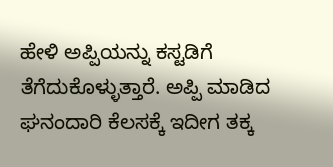ಹೇಳಿ ಅಪ್ಪಿಯನ್ನು ಕಸ್ಟಡಿಗೆ ತೆಗೆದುಕೊಳ್ಳುತ್ತಾರೆ. ಅಪ್ಪಿ ಮಾಡಿದ ಘನಂದಾರಿ ಕೆಲಸಕ್ಕೆ ಇದೀಗ ತಕ್ಕ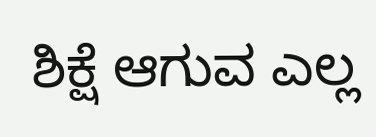ಶಿಕ್ಷೆ ಆಗುವ ಎಲ್ಲ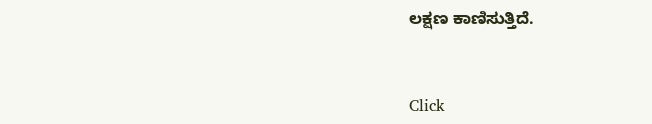ಲಕ್ಷಣ ಕಾಣಿಸುತ್ತಿದೆ.


Click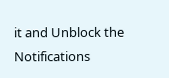it and Unblock the Notifications